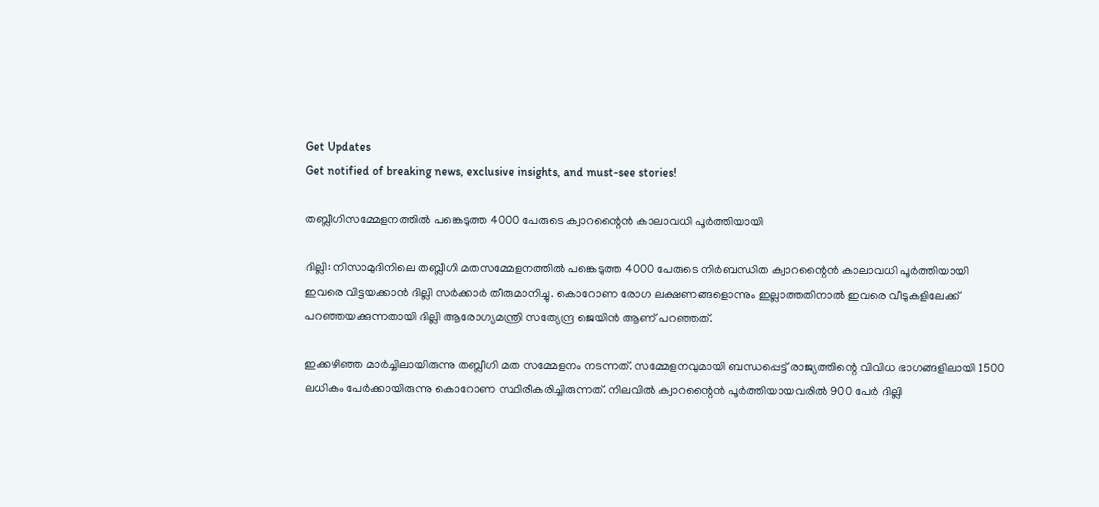Get Updates
Get notified of breaking news, exclusive insights, and must-see stories!

തബ്ലീഗിസമ്മേളനത്തില്‍ പങ്കെടുത്ത 4000 പേരുടെ ക്വാറന്റൈന്‍ കാലാവധി പൂര്‍ത്തിയായി

ദില്ലി: നിസാമുദിനിലെ തബ്ലീഗി മതസമ്മേളനത്തില്‍ പങ്കെടുത്ത 4000 പേരുടെ നിര്‍ബന്ധിത ക്വാറന്റൈന്‍ കാലാവധി പൂര്‍ത്തിയായി ഇവരെ വിട്ടയക്കാന്‍ ദില്ലി സര്‍ക്കാര്‍ തീരുമാനിച്ചു. കൊറോണ രോഗ ലക്ഷണങ്ങളൊന്നും ഇല്ലാത്തതിനാല്‍ ഇവരെ വീടുകളിലേക്ക് പറഞ്ഞയക്കുന്നതായി ദില്ലി ആരോഗ്യമന്ത്രി സത്യേന്ദ്ര ജെയിന്‍ ആണ് പറഞ്ഞത്.

ഇക്കഴിഞ്ഞ മാര്‍ച്ചിലായിരുന്നു തബ്ലീഗി മത സമ്മേളനം നടന്നത്. സമ്മേളനവുമായി ബന്ധപ്പെട്ട് രാജ്യത്തിന്റെ വിവിധ ഭാഗങ്ങളിലായി 1500 ലധികം പേര്‍ക്കായിരുന്നു കൊറോണ സ്ഥിരീകരിച്ചിരുന്നത്. നിലവില്‍ ക്വാറന്റൈന്‍ പൂര്‍ത്തിയായവരില്‍ 900 പേര്‍ ദില്ലി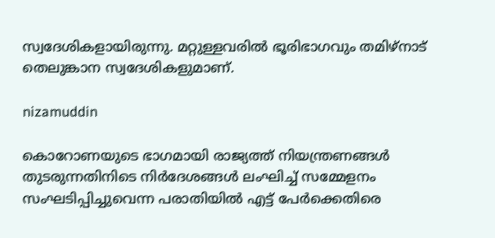സ്വദേശികളായിരുന്നു. മറ്റുള്ളവരില്‍ ഭൂരിഭാഗവും തമിഴ്‌നാട് തെലുങ്കാന സ്വദേശികളുമാണ്.

nizamuddin

കൊറോണയുടെ ഭാഗമായി രാജ്യത്ത് നിയന്ത്രണങ്ങള്‍ തുടരുന്നതിനിടെ നിര്‍ദേശങ്ങള്‍ ലംഘിച്ച് സമ്മേളനം സംഘടിപ്പിച്ചുവെന്ന പരാതിയില്‍ എട്ട് പേര്‍ക്കെതിരെ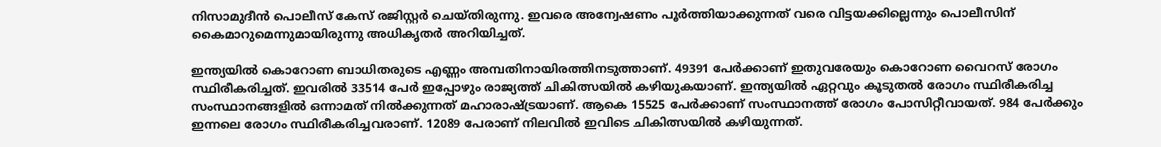നിസാമുദീന്‍ പൊലീസ് കേസ് രജിസ്റ്റര്‍ ചെയ്തിരുന്നു. ഇവരെ അന്വേഷണം പൂര്‍ത്തിയാക്കുന്നത് വരെ വിട്ടയക്കില്ലെന്നും പൊലീസിന് കൈമാറുമെന്നുമായിരുന്നു അധികൃതര്‍ അറിയിച്ചത്.

ഇന്ത്യയില്‍ കൊറോണ ബാധിതരുടെ എണ്ണം അമ്പതിനായിരത്തിനടുത്താണ്. 49391 പേര്‍ക്കാണ് ഇതുവരേയും കൊറോണ വൈറസ് രോഗം സ്ഥിരീകരിച്ചത്. ഇവരില്‍ 33514 പേര്‍ ഇപ്പോഴും രാജ്യത്ത് ചികിത്സയില്‍ കഴിയുകയാണ്. ഇന്ത്യയില്‍ ഏറ്റവും കൂടുതല്‍ രോഗം സ്ഥിരീകരിച്ച സംസ്ഥാനങ്ങളില്‍ ഒന്നാമത് നില്‍ക്കുന്നത് മഹാരാഷ്ട്രയാണ്. ആകെ 15525 പേര്‍ക്കാണ് സംസ്ഥാനത്ത് രോഗം പോസിറ്റീവായത്. 984 പേര്‍ക്കും ഇന്നലെ രോഗം സ്ഥിരീകരിച്ചവരാണ്. 12089 പേരാണ് നിലവില്‍ ഇവിടെ ചികിത്സയില്‍ കഴിയുന്നത്.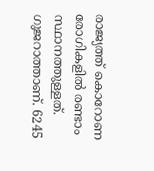രാജ്യത്ത് കൊറോണ രോഗികളില്‍ രണ്ടാം സ്ഥാനത്തുള്ളത്. ഗുജറാത്താണ്. 6245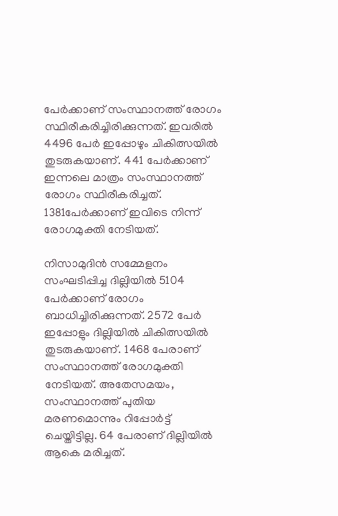പേര്‍ക്കാണ് സംസ്ഥാനത്ത് രോഗം സ്ഥിരീകരിച്ചിരിക്കുന്നത്. ഇവരില്‍ 4496 പേര്‍ ഇപ്പോഴും ചികിത്സയില്‍ തുടരുകയാണ്. 441 പേര്‍ക്കാണ് ഇന്നലെ മാത്രം സംസ്ഥാനത്ത് രോഗം സ്ഥിരീകരിച്ചത്. 1381പേര്‍ക്കാണ് ഇവിടെ നിന്ന് രോഗമുക്തി നേടിയത്.

നിസാമുദിന്‍ സമ്മേളനം സംഘടിപ്പിച്ച ദില്ലിയില്‍ 5104 പേര്‍ക്കാണ് രോഗം ബാധിച്ചിരിക്കുന്നത്. 2572 പേര്‍ ഇപ്പോളും ദില്ലിയില്‍ ചികിത്സയില്‍ തുടരുകയാണ്. 1468 പേരാണ് സംസ്ഥാനത്ത് രോഗമുക്തി നേടിയത്. അതേസമയം, സംസ്ഥാനത്ത് പുതിയ മരണമൊന്നും റിപ്പോര്‍ട്ട് ചെയ്തിട്ടില്ല. 64 പേരാണ് ദില്ലിയില്‍ ആകെ മരിച്ചത്.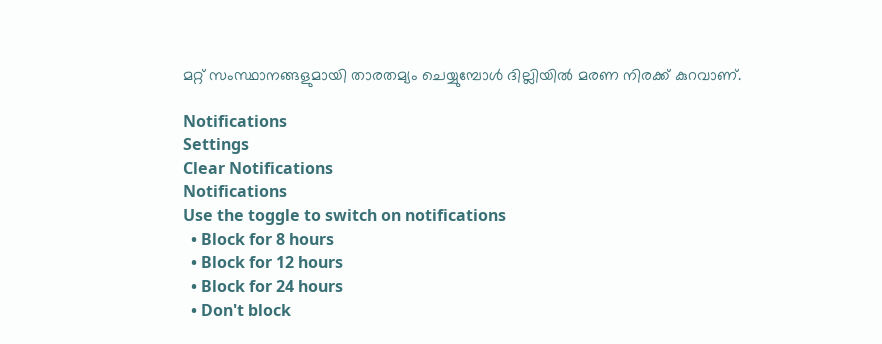മറ്റ് സംസ്ഥാനങ്ങളുമായി താരതമ്യം ചെയ്യുമ്പോള്‍ ദില്ലിയില്‍ മരണ നിരക്ക് കുറവാണ്.

Notifications
Settings
Clear Notifications
Notifications
Use the toggle to switch on notifications
  • Block for 8 hours
  • Block for 12 hours
  • Block for 24 hours
  • Don't block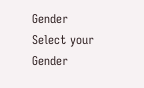Gender
Select your Gender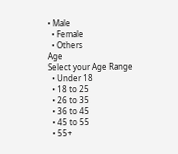• Male
  • Female
  • Others
Age
Select your Age Range
  • Under 18
  • 18 to 25
  • 26 to 35
  • 36 to 45
  • 45 to 55
  • 55+